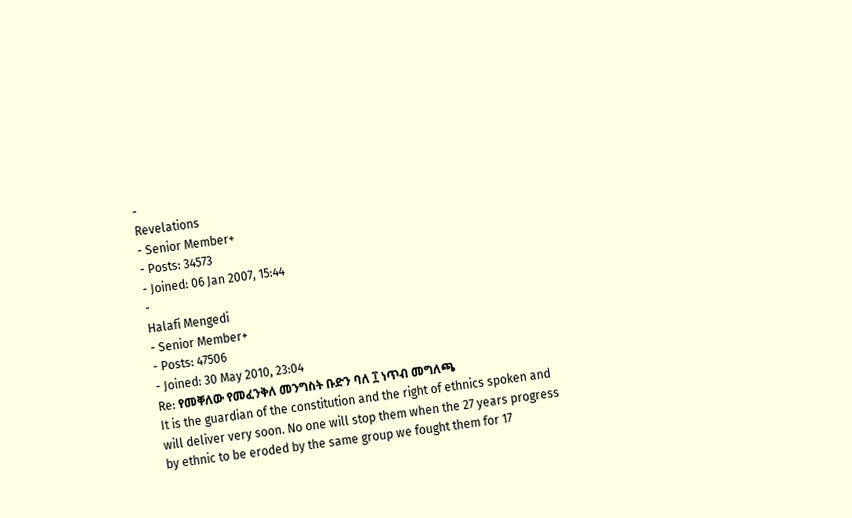-
Revelations
- Senior Member+
- Posts: 34573
- Joined: 06 Jan 2007, 15:44
-
Halafi Mengedi
- Senior Member+
- Posts: 47506
- Joined: 30 May 2010, 23:04
Re: የመቐለው የመፈንቅለ መንግስት ቡድን ባለ ፲ ነጥብ መግለጫ
It is the guardian of the constitution and the right of ethnics spoken and will deliver very soon. No one will stop them when the 27 years progress by ethnic to be eroded by the same group we fought them for 17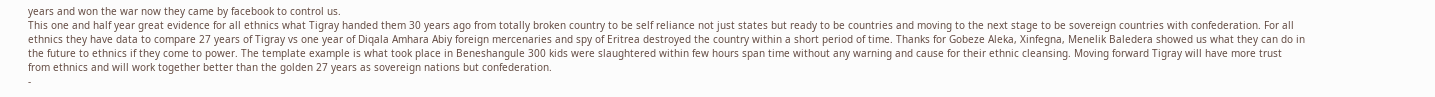years and won the war now they came by facebook to control us.
This one and half year great evidence for all ethnics what Tigray handed them 30 years ago from totally broken country to be self reliance not just states but ready to be countries and moving to the next stage to be sovereign countries with confederation. For all ethnics they have data to compare 27 years of Tigray vs one year of Diqala Amhara Abiy foreign mercenaries and spy of Eritrea destroyed the country within a short period of time. Thanks for Gobeze Aleka, Xinfegna, Menelik Baledera showed us what they can do in the future to ethnics if they come to power. The template example is what took place in Beneshangule 300 kids were slaughtered within few hours span time without any warning and cause for their ethnic cleansing. Moving forward Tigray will have more trust from ethnics and will work together better than the golden 27 years as sovereign nations but confederation.
-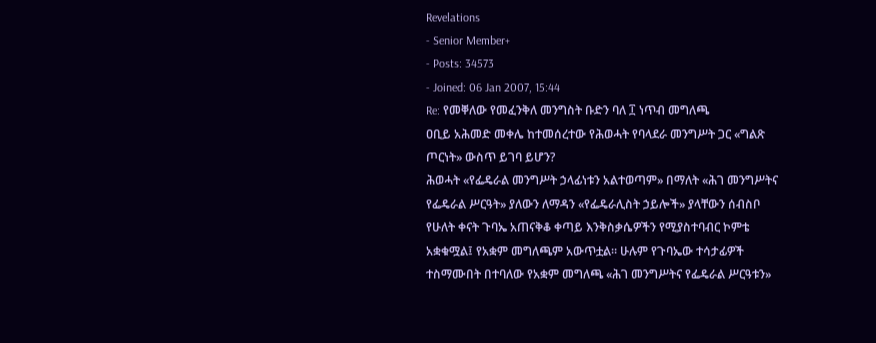Revelations
- Senior Member+
- Posts: 34573
- Joined: 06 Jan 2007, 15:44
Re: የመቐለው የመፈንቅለ መንግስት ቡድን ባለ ፲ ነጥብ መግለጫ
ዐቢይ አሕመድ መቀሌ ከተመሰረተው የሕወሓት የባላደራ መንግሥት ጋር «ግልጽ ጦርነት» ውስጥ ይገባ ይሆን?
ሕወሓት «የፌዴራል መንግሥት ኃላፊነቱን አልተወጣም» በማለት «ሕገ መንግሥትና የፌዴራል ሥርዓት» ያለውን ለማዳን «የፌዴራሊስት ኃይሎች» ያላቸውን ሰብስቦ የሁለት ቀናት ጉባኤ አጠናቅቆ ቀጣይ እንቅስቃሴዎችን የሚያስተባብር ኮምቴ አቋቁሟል፤ የአቋም መግለጫም አውጥቷል። ሁሉም የጉባኤው ተሳታፊዎች ተስማሙበት በተባለው የአቋም መግለጫ «ሕገ መንግሥትና የፌዴራል ሥርዓቱን»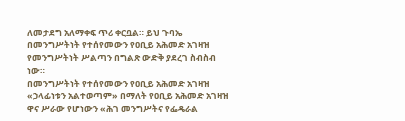ለመታደግ አለማቀፍ ጥሪ ቀርቧል። ይህ ጉባኤ በመንግሥትነት የተሰየመውን የዐቢይ አሕመድ አገዛዝ የመንግሥትነት ሥልጣን በግልጽ ውድቅ ያደረገ ስብስብ ነው።
በመንግሥትነት የተሰየመውን የዐቢይ አሕመድ አገዛዝ «ኃላፊነቱን አልተወጣም» በማለት የዐቢይ አሕመድ አገዛዝ ዋና ሥራው የሆነውን «ሕገ መንግሥትና የፌዴራል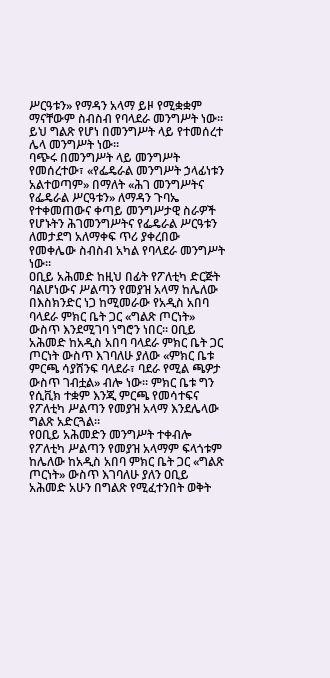ሥርዓቱን» የማዳን አላማ ይዞ የሚቋቋም ማናቸውም ስብስብ የባላደራ መንግሥት ነው። ይህ ግልጽ የሆነ በመንግሥት ላይ የተመሰረተ ሌላ መንግሥት ነው።
ባጭሩ በመንግሥት ላይ መንግሥት የመሰረተው፣ «የፌዴራል መንግሥት ኃላፊነቱን አልተወጣም» በማለት «ሕገ መንግሥትና የፌዴራል ሥርዓቱን» ለማዳን ጉባኤ የተቀመጠውና ቀጣይ መንግሥታዊ ስራዎች የሆኑትን ሕገመንግሥትና የፌዴራል ሥርዓቱን ለመታደግ አለማቀፍ ጥሪ ያቀረበው የመቀሌው ስብስብ አካል የባላደራ መንግሥት ነው።
ዐቢይ አሕመድ ከዚህ በፊት የፖለቲካ ድርጅት ባልሆነውና ሥልጣን የመያዝ አላማ ከሌለው በእስክንድር ነጋ ከሚመራው የአዲስ አበባ ባላደራ ምክር ቤት ጋር «ግልጽ ጦርነት» ውስጥ እንደሚገባ ነግሮን ነበር። ዐቢይ አሕመድ ከአዲስ አበባ ባላደራ ምክር ቤት ጋር ጦርነት ውስጥ እገባለሁ ያለው «ምክር ቤቱ ምርጫ ሳያሸንፍ ባላደራ፣ ባደራ የሚል ጫዎታ ውስጥ ገብቷል» ብሎ ነው። ምክር ቤቱ ግን የሲቪክ ተቋም እንጂ ምርጫ የመሳተፍና የፖለቲካ ሥልጣን የመያዝ አላማ እንደሌላው ግልጽ አድርጓል።
የዐቢይ አሕመድን መንግሥት ተቀብሎ የፖለቲካ ሥልጣን የመያዝ አላማም ፍላጎቱም ከሌለው ከአዲስ አበባ ምክር ቤት ጋር «ግልጽ ጦርነት» ውስጥ እገባለሁ ያለን ዐቢይ አሕመድ አሁን በግልጽ የሚፈተንበት ወቅት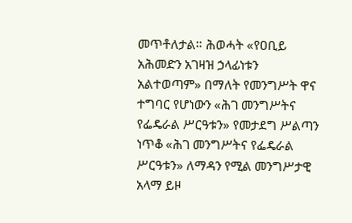መጥቶለታል። ሕወሓት «የዐቢይ አሕመድን አገዛዝ ኃላፊነቱን አልተወጣም» በማለት የመንግሥት ዋና ተግባር የሆነውን «ሕገ መንግሥትና የፌዴራል ሥርዓቱን» የመታደግ ሥልጣን ነጥቆ «ሕገ መንግሥትና የፌዴራል ሥርዓቱን» ለማዳን የሚል መንግሥታዊ አላማ ይዞ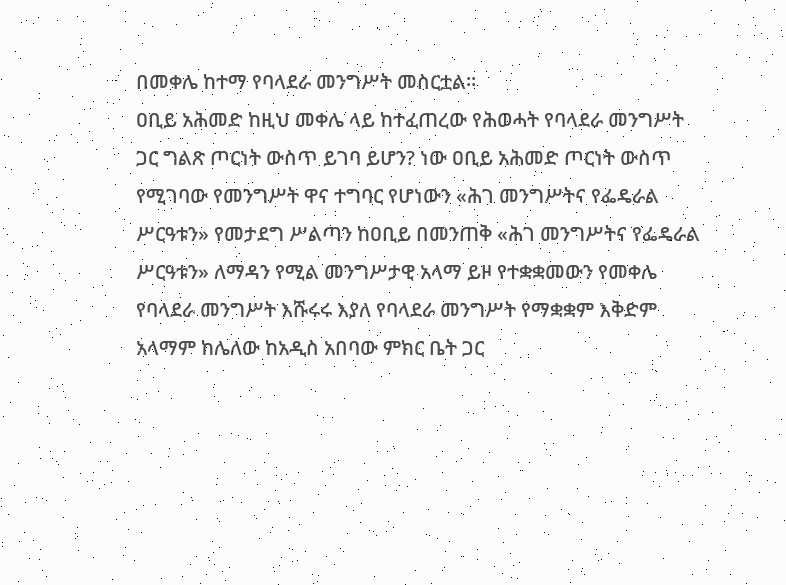በመቀሌ ከተማ የባላደራ መንግሥት መስርቷል።
ዐቢይ አሕመድ ከዚህ መቀሌ ላይ ከተፈጠረው የሕወሓት የባላደራ መንግሥት ጋር ግልጽ ጦርነት ውስጥ ይገባ ይሆን? ነው ዐቢይ አሕመድ ጦርነት ውስጥ የሚገባው የመንግሥት ዋና ተግባር የሆነውን «ሕገ መንግሥትና የፌዴራል ሥርዓቱን» የመታደግ ሥልጣን ከዐቢይ በመንጠቅ «ሕገ መንግሥትና የፌዴራል ሥርዓቱን» ለማዳን የሚል መንግሥታዊ አላማ ይዞ የተቋቋመውን የመቀሌ የባላደራ መንግሥት እሹሩሩ እያለ የባላደራ መንግሥት የማቋቋም እቅድም አላማም ከሌለው ከአዲስ አበባው ምክር ቤት ጋር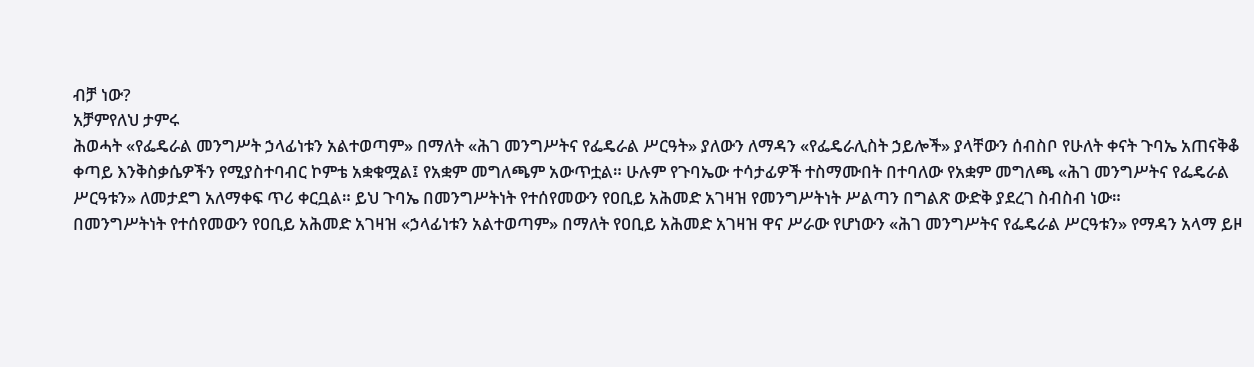ብቻ ነው?
አቻምየለህ ታምሩ
ሕወሓት «የፌዴራል መንግሥት ኃላፊነቱን አልተወጣም» በማለት «ሕገ መንግሥትና የፌዴራል ሥርዓት» ያለውን ለማዳን «የፌዴራሊስት ኃይሎች» ያላቸውን ሰብስቦ የሁለት ቀናት ጉባኤ አጠናቅቆ ቀጣይ እንቅስቃሴዎችን የሚያስተባብር ኮምቴ አቋቁሟል፤ የአቋም መግለጫም አውጥቷል። ሁሉም የጉባኤው ተሳታፊዎች ተስማሙበት በተባለው የአቋም መግለጫ «ሕገ መንግሥትና የፌዴራል ሥርዓቱን» ለመታደግ አለማቀፍ ጥሪ ቀርቧል። ይህ ጉባኤ በመንግሥትነት የተሰየመውን የዐቢይ አሕመድ አገዛዝ የመንግሥትነት ሥልጣን በግልጽ ውድቅ ያደረገ ስብስብ ነው።
በመንግሥትነት የተሰየመውን የዐቢይ አሕመድ አገዛዝ «ኃላፊነቱን አልተወጣም» በማለት የዐቢይ አሕመድ አገዛዝ ዋና ሥራው የሆነውን «ሕገ መንግሥትና የፌዴራል ሥርዓቱን» የማዳን አላማ ይዞ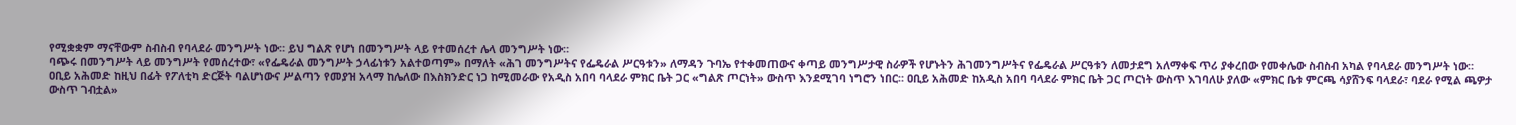የሚቋቋም ማናቸውም ስብስብ የባላደራ መንግሥት ነው። ይህ ግልጽ የሆነ በመንግሥት ላይ የተመሰረተ ሌላ መንግሥት ነው።
ባጭሩ በመንግሥት ላይ መንግሥት የመሰረተው፣ «የፌዴራል መንግሥት ኃላፊነቱን አልተወጣም» በማለት «ሕገ መንግሥትና የፌዴራል ሥርዓቱን» ለማዳን ጉባኤ የተቀመጠውና ቀጣይ መንግሥታዊ ስራዎች የሆኑትን ሕገመንግሥትና የፌዴራል ሥርዓቱን ለመታደግ አለማቀፍ ጥሪ ያቀረበው የመቀሌው ስብስብ አካል የባላደራ መንግሥት ነው።
ዐቢይ አሕመድ ከዚህ በፊት የፖለቲካ ድርጅት ባልሆነውና ሥልጣን የመያዝ አላማ ከሌለው በእስክንድር ነጋ ከሚመራው የአዲስ አበባ ባላደራ ምክር ቤት ጋር «ግልጽ ጦርነት» ውስጥ እንደሚገባ ነግሮን ነበር። ዐቢይ አሕመድ ከአዲስ አበባ ባላደራ ምክር ቤት ጋር ጦርነት ውስጥ እገባለሁ ያለው «ምክር ቤቱ ምርጫ ሳያሸንፍ ባላደራ፣ ባደራ የሚል ጫዎታ ውስጥ ገብቷል»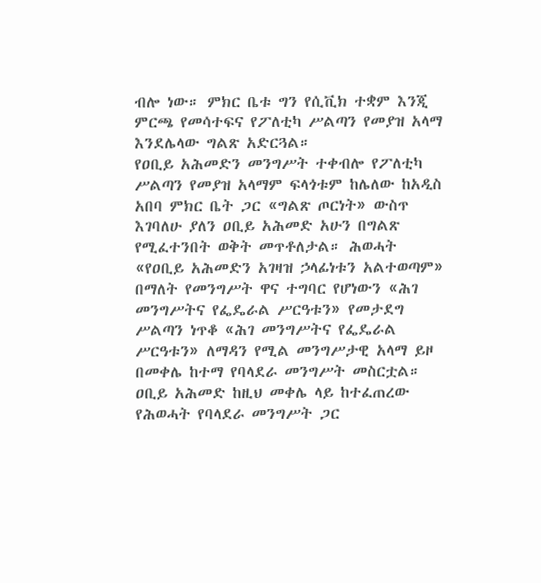ብሎ ነው። ምክር ቤቱ ግን የሲቪክ ተቋም እንጂ ምርጫ የመሳተፍና የፖለቲካ ሥልጣን የመያዝ አላማ እንደሌላው ግልጽ አድርጓል።
የዐቢይ አሕመድን መንግሥት ተቀብሎ የፖለቲካ ሥልጣን የመያዝ አላማም ፍላጎቱም ከሌለው ከአዲስ አበባ ምክር ቤት ጋር «ግልጽ ጦርነት» ውስጥ እገባለሁ ያለን ዐቢይ አሕመድ አሁን በግልጽ የሚፈተንበት ወቅት መጥቶለታል። ሕወሓት «የዐቢይ አሕመድን አገዛዝ ኃላፊነቱን አልተወጣም» በማለት የመንግሥት ዋና ተግባር የሆነውን «ሕገ መንግሥትና የፌዴራል ሥርዓቱን» የመታደግ ሥልጣን ነጥቆ «ሕገ መንግሥትና የፌዴራል ሥርዓቱን» ለማዳን የሚል መንግሥታዊ አላማ ይዞ በመቀሌ ከተማ የባላደራ መንግሥት መስርቷል።
ዐቢይ አሕመድ ከዚህ መቀሌ ላይ ከተፈጠረው የሕወሓት የባላደራ መንግሥት ጋር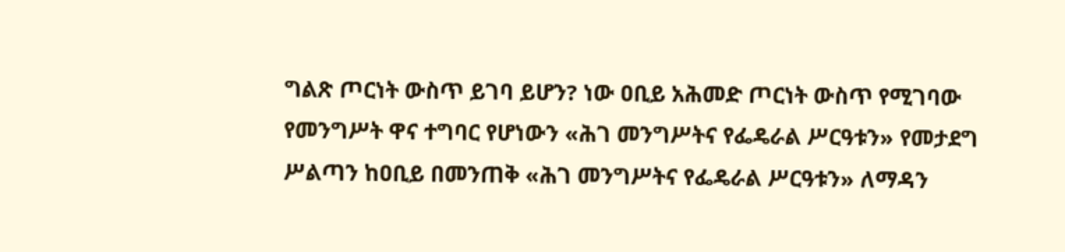ግልጽ ጦርነት ውስጥ ይገባ ይሆን? ነው ዐቢይ አሕመድ ጦርነት ውስጥ የሚገባው የመንግሥት ዋና ተግባር የሆነውን «ሕገ መንግሥትና የፌዴራል ሥርዓቱን» የመታደግ ሥልጣን ከዐቢይ በመንጠቅ «ሕገ መንግሥትና የፌዴራል ሥርዓቱን» ለማዳን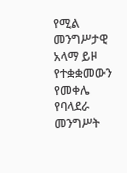የሚል መንግሥታዊ አላማ ይዞ የተቋቋመውን የመቀሌ የባላደራ መንግሥት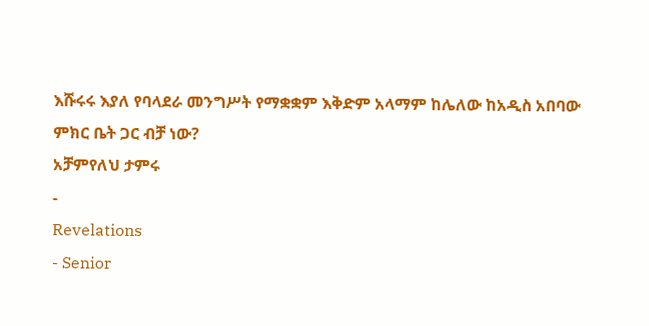እሹሩሩ እያለ የባላደራ መንግሥት የማቋቋም እቅድም አላማም ከሌለው ከአዲስ አበባው ምክር ቤት ጋር ብቻ ነው?
አቻምየለህ ታምሩ
-
Revelations
- Senior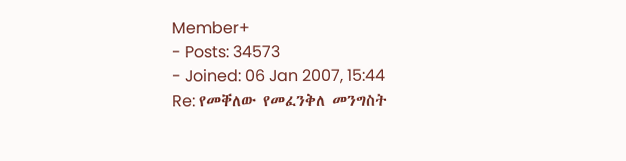Member+
- Posts: 34573
- Joined: 06 Jan 2007, 15:44
Re: የመቐለው የመፈንቅለ መንግስት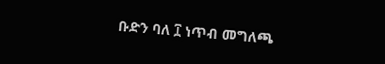ቡድን ባለ ፲ ነጥብ መግለጫ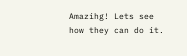Amazihg! Lets see how they can do it.